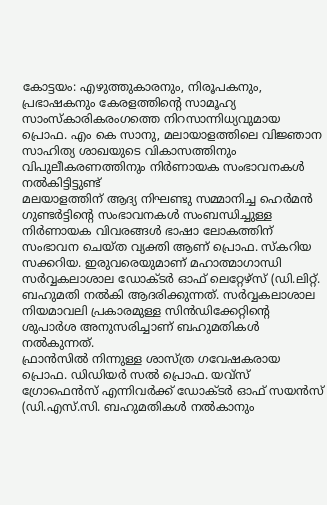കോട്ടയം: എഴുത്തുകാരനും, നിരൂപകനും, പ്രഭാഷകനും കേരളത്തിന്റെ സാമൂഹ്യ സാംസ്കാരികരംഗത്തെ നിറസാന്നിധ്യവുമായ പ്രൊഫ. എം കെ സാനു, മലായാളത്തിലെ വിജ്ഞാന സാഹിത്യ ശാഖയുടെ വികാസത്തിനും വിപുലീകരണത്തിനും നിർണായക സംഭാവനകൾ നൽകിട്ടിട്ടുണ്ട്
മലയാളത്തിന് ആദ്യ നിഘണ്ടു സമ്മാനിച്ച ഹെർമൻ ഗുണ്ടർട്ടിന്റെ സംഭാവനകൾ സംബന്ധിച്ചുള്ള നിർണായക വിവരങ്ങൾ ഭാഷാ ലോകത്തിന് സംഭാവന ചെയ്ത വ്യക്തി ആണ് പ്രൊഫ. സ്കറിയ സക്കറിയ. ഇരുവരെയുമാണ് മഹാത്മാഗാന്ധി സർവ്വകലാശാല ഡോക്ടർ ഓഫ് ലെറ്റേഴ്സ് (ഡി.ലിറ്റ്. ബഹുമതി നൽകി ആദരിക്കുന്നത്. സർവ്വകലാശാല നിയമാവലി പ്രകാരമുള്ള സിൻഡിക്കേറ്റിന്റെ ശുപാർശ അനുസരിച്ചാണ് ബഹുമതികൾ നൽകുന്നത്.
ഫ്രാൻസിൽ നിന്നുള്ള ശാസ്ത്ര ഗവേഷകരായ പ്രൊഫ. ഡിഡിയർ സൽ പ്രൊഫ. യവ്സ് ഗ്രോഫെൻസ് എന്നിവർക്ക് ഡോക്ടർ ഓഫ് സയൻസ് (ഡി.എസ്.സി. ബഹുമതികൾ നൽകാനും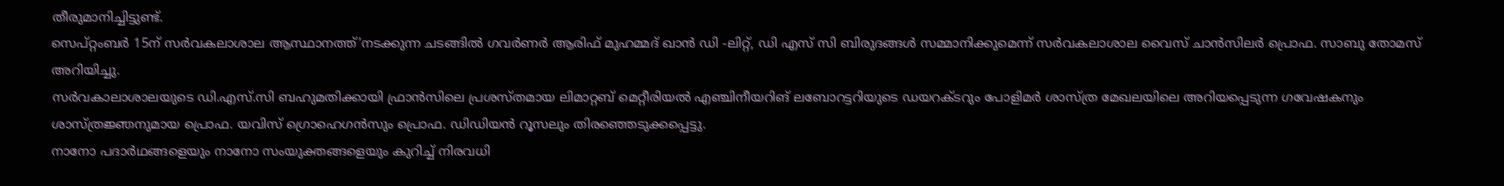തീരുമാനിച്ചിട്ടുണ്ട്.
സെപ്റ്റംബർ 15ന് സർവകലാശാല ആസ്ഥാനത്ത്’നടക്കുന്ന ചടങ്ങിൽ ഗവർണർ ആരിഫ് മുഹമ്മദ് ഖാൻ ഡി -ലിറ്റ്, ഡി എസ് സി ബിരുദങ്ങൾ സമ്മാനിക്കുമെന്ന് സർവകലാശാല വൈസ് ചാൻസിലർ പ്രൊഫ. സാബു തോമസ് അറിയിച്ചു.
സർവകാലാശാലയുടെ ഡി.എസ്.സി ബഹുമതിക്കായി ഫ്രാൻസിലെ പ്രശസ്തമായ ലിമാറ്റബ് മെറ്റീരിയൽ എഞ്ചിനീയറിങ് ലബോറട്ടറിയുടെ ഡയറക്ടറും പോളിമർ ശാസ്ത്ര മേഖലയിലെ അറിയപ്പെടുന്ന ഗവേഷകനും ശാസ്ത്രജ്ഞനുമായ പ്രൊഫ. യവിസ് ഗ്രൊഹെഗൻസും പ്രൊഫ. ഡിഡിയൻ റൂസലും തിരഞ്ഞെടുക്കപ്പെട്ടു.
നാനോ പദാർഥങ്ങളെയും നാനോ സംയുക്തങ്ങളെയും കുറിച്ച് നിരവധി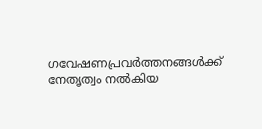ഗവേഷണപ്രവർത്തനങ്ങൾക്ക് നേതൃത്വം നൽകിയ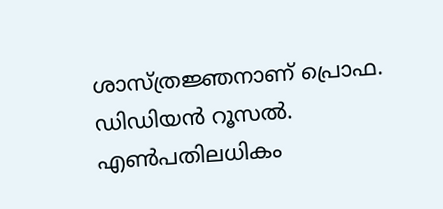ശാസ്ത്രജ്ഞനാണ് പ്രൊഫ. ഡിഡിയൻ റൂസൽ. എൺപതിലധികം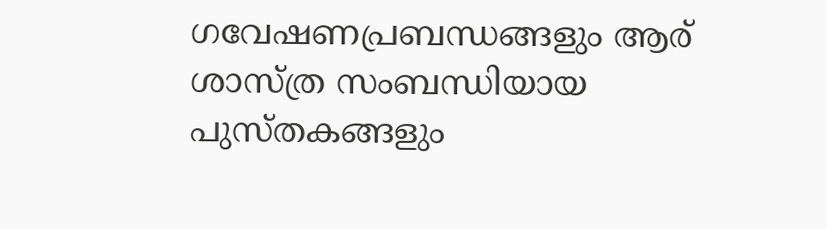ഗവേഷണപ്രബന്ധങ്ങളും ആര് ശാസ്ത്ര സംബന്ധിയായ പുസ്തകങ്ങളും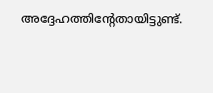അദ്ദേഹത്തിന്റേതായിട്ടുണ്ട്.